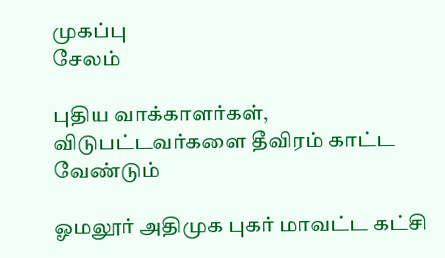முகப்பு
சேலம்

புதிய வாக்காளர்கள், விடுபட்டவர்களை தீவிரம் காட்ட வேண்டும்

ஓமலூர் அதிமுக புகர் மாவட்ட கட்சி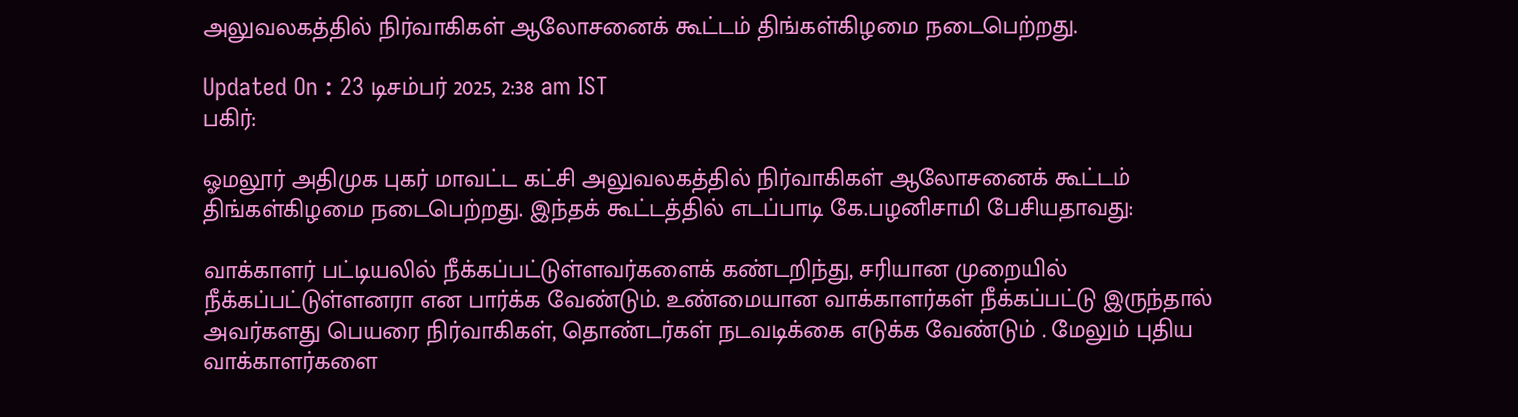அலுவலகத்தில் நிர்வாகிகள் ஆலோசனைக் கூட்டம் திங்கள்கிழமை நடைபெற்றது.

Updated On : 23 டிசம்பர் 2025, 2:38 am IST
பகிர்:

ஓமலூர் அதிமுக புகர் மாவட்ட கட்சி அலுவலகத்தில் நிர்வாகிகள் ஆலோசனைக் கூட்டம் திங்கள்கிழமை நடைபெற்றது. இந்தக் கூட்டத்தில் எடப்பாடி கே.பழனிசாமி பேசியதாவது:

வாக்காளர் பட்டியலில் நீக்கப்பட்டுள்ளவர்களைக் கண்டறிந்து, சரியான முறையில் நீக்கப்பட்டுள்ளனரா என பார்க்க வேண்டும். உண்மையான வாக்காளர்கள் நீக்கப்பட்டு இருந்தால் அவர்களது பெயரை நிர்வாகிகள், தொண்டர்கள் நடவடிக்கை எடுக்க வேண்டும் . மேலும் புதிய வாக்காளர்களை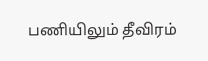பணியிலும் தீவிரம்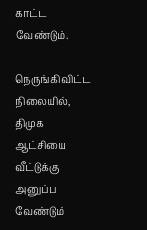காட்ட வேண்டும்.

நெருங்கிவிட்ட நிலையில், திமுக ஆட்சியை வீட்டுக்கு அனுப்ப வேண்டும்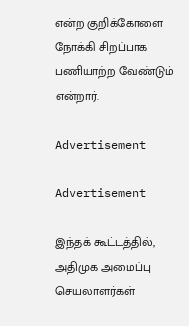என்ற குறிக்கோளை நோக்கி சிறப்பாக பணியாற்ற வேண்டும் என்றார்.

Advertisement

Advertisement

இந்தக் கூட்டத்தில், அதிமுக அமைப்பு செயலாளர்கள்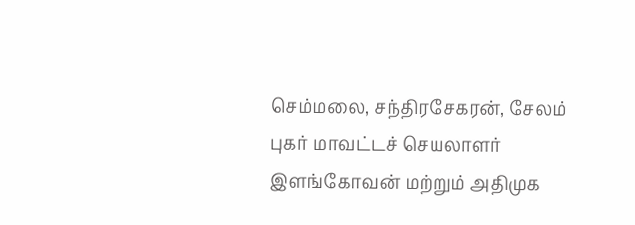செம்மலை, சந்திரசேகரன், சேலம் புகர் மாவட்டச் செயலாளர் இளங்கோவன் மற்றும் அதிமுக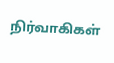நிர்வாகிகள்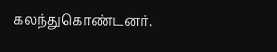கலந்துகொண்டனர்.